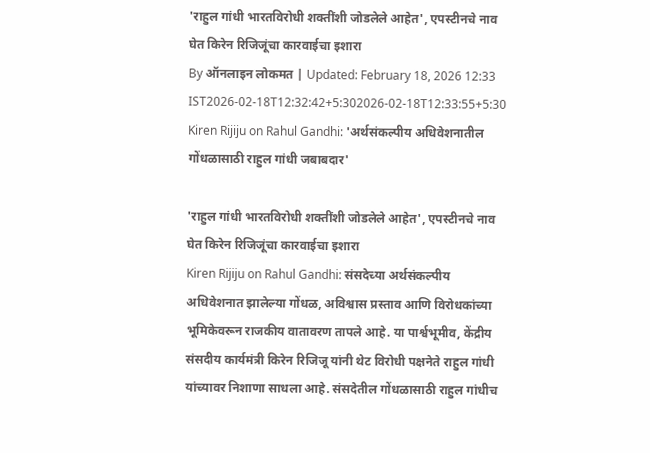'राहुल गांधी भारतविरोधी शक्तींशी जोडलेले आहेत', एपस्टीनचे नाव घेत किरेन रिजिजूंचा कारवाईचा इशारा
By ऑनलाइन लोकमत | Updated: February 18, 2026 12:33 IST2026-02-18T12:32:42+5:302026-02-18T12:33:55+5:30
Kiren Rijiju on Rahul Gandhi: 'अर्थसंकल्पीय अधिवेशनातील गोंधळासाठी राहुल गांधी जबाबदार'

'राहुल गांधी भारतविरोधी शक्तींशी जोडलेले आहेत', एपस्टीनचे नाव घेत किरेन रिजिजूंचा कारवाईचा इशारा
Kiren Rijiju on Rahul Gandhi: संसदेच्या अर्थसंकल्पीय अधिवेशनात झालेल्या गोंधळ, अविश्वास प्रस्ताव आणि विरोधकांच्या भूमिकेवरून राजकीय वातावरण तापले आहे. या पार्श्वभूमीव, केंद्रीय संसदीय कार्यमंत्री किरेन रिजिजू यांनी थेट विरोधी पक्षनेते राहुल गांधी यांच्यावर निशाणा साधला आहे. संसदेतील गोंधळासाठी राहुल गांधीच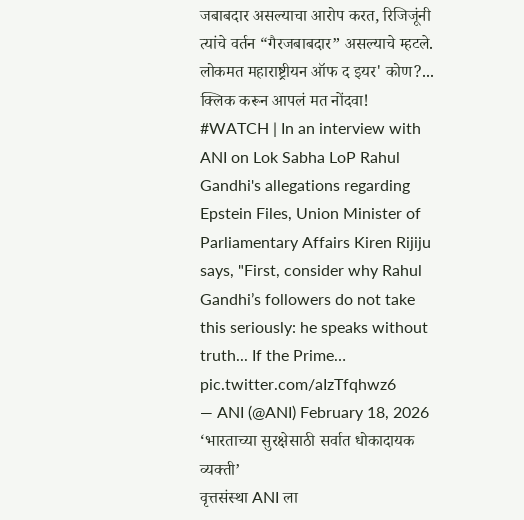जबाबदार असल्याचा आरोप करत, रिजिजूंनी त्यांचे वर्तन “गैरजबाबदार” असल्याचे म्हटले.
लोकमत महाराष्ट्रीयन ऑफ द इयर' कोण?... क्लिक करून आपलं मत नोंदवा!
#WATCH | In an interview with ANI on Lok Sabha LoP Rahul Gandhi's allegations regarding Epstein Files, Union Minister of Parliamentary Affairs Kiren Rijiju says, "First, consider why Rahul Gandhi’s followers do not take this seriously: he speaks without truth... If the Prime… pic.twitter.com/aIzTfqhwz6
— ANI (@ANI) February 18, 2026
‘भारताच्या सुरक्षेसाठी सर्वात धोकादायक व्यक्ती’
वृत्तसंस्था ANI ला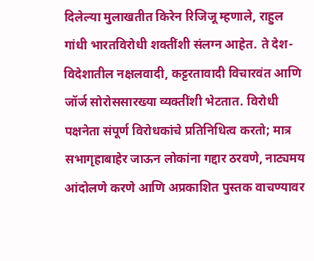दिलेल्या मुलाखतीत किरेन रिजिजू म्हणाले, राहुल गांधी भारतविरोधी शक्तींशी संलग्न आहेत. ते देश-विदेशातील नक्षलवादी, कट्टरतावादी विचारवंत आणि जॉर्ज सोरोससारख्या व्यक्तींशी भेटतात. विरोधी पक्षनेता संपूर्ण विरोधकांचे प्रतिनिधित्व करतो; मात्र सभागृहाबाहेर जाऊन लोकांना गद्दार ठरवणे, नाट्यमय आंदोलणे करणे आणि अप्रकाशित पुस्तक वाचण्यावर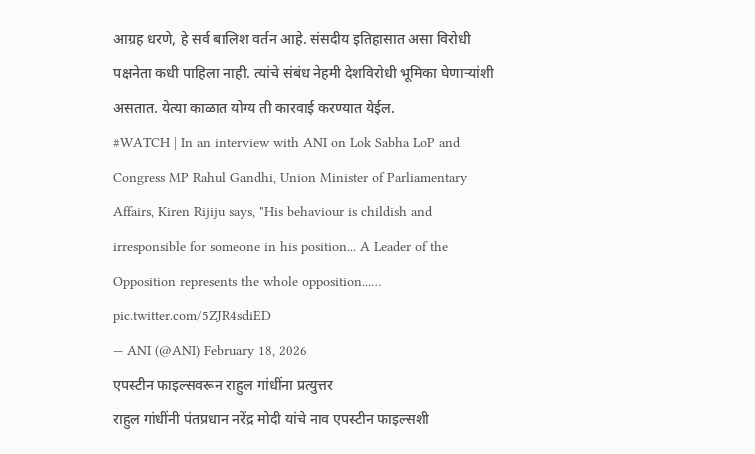आग्रह धरणे, हे सर्व बालिश वर्तन आहे. संसदीय इतिहासात असा विरोधी पक्षनेता कधी पाहिला नाही. त्यांचे संबंध नेहमी देशविरोधी भूमिका घेणाऱ्यांशी असतात. येत्या काळात योग्य ती कारवाई करण्यात येईल.
#WATCH | In an interview with ANI on Lok Sabha LoP and Congress MP Rahul Gandhi, Union Minister of Parliamentary Affairs, Kiren Rijiju says, "His behaviour is childish and irresponsible for someone in his position... A Leader of the Opposition represents the whole opposition...… pic.twitter.com/5ZJR4sdiED
— ANI (@ANI) February 18, 2026
एपस्टीन फाइल्सवरून राहुल गांधींना प्रत्युत्तर
राहुल गांधींनी पंतप्रधान नरेंद्र मोदी यांचे नाव एपस्टीन फाइल्सशी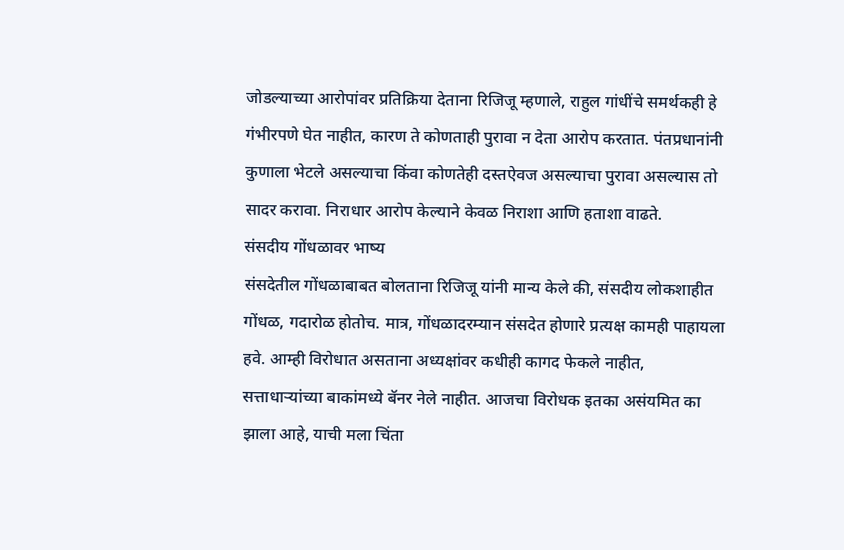जोडल्याच्या आरोपांवर प्रतिक्रिया देताना रिजिजू म्हणाले, राहुल गांधींचे समर्थकही हे गंभीरपणे घेत नाहीत, कारण ते कोणताही पुरावा न देता आरोप करतात. पंतप्रधानांनी कुणाला भेटले असल्याचा किंवा कोणतेही दस्तऐवज असल्याचा पुरावा असल्यास तो सादर करावा. निराधार आरोप केल्याने केवळ निराशा आणि हताशा वाढते.
संसदीय गोंधळावर भाष्य
संसदेतील गोंधळाबाबत बोलताना रिजिजू यांनी मान्य केले की, संसदीय लोकशाहीत गोंधळ, गदारोळ होतोच. मात्र, गोंधळादरम्यान संसदेत होणारे प्रत्यक्ष कामही पाहायला हवे. आम्ही विरोधात असताना अध्यक्षांवर कधीही कागद फेकले नाहीत, सत्ताधाऱ्यांच्या बाकांमध्ये बॅनर नेले नाहीत. आजचा विरोधक इतका असंयमित का झाला आहे, याची मला चिंता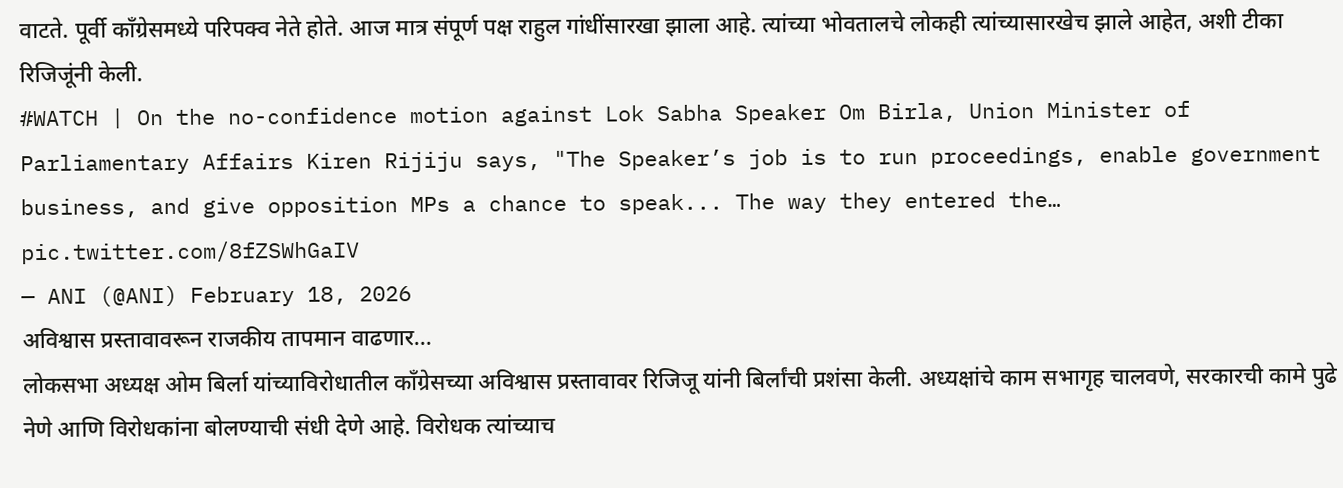वाटते. पूर्वी काँग्रेसमध्ये परिपक्व नेते होते. आज मात्र संपूर्ण पक्ष राहुल गांधींसारखा झाला आहे. त्यांच्या भोवतालचे लोकही त्यांच्यासारखेच झाले आहेत, अशी टीका रिजिजूंनी केली.
#WATCH | On the no-confidence motion against Lok Sabha Speaker Om Birla, Union Minister of Parliamentary Affairs Kiren Rijiju says, "The Speaker’s job is to run proceedings, enable government business, and give opposition MPs a chance to speak... The way they entered the… pic.twitter.com/8fZSWhGaIV
— ANI (@ANI) February 18, 2026
अविश्वास प्रस्तावावरून राजकीय तापमान वाढणार...
लोकसभा अध्यक्ष ओम बिर्ला यांच्याविरोधातील काँग्रेसच्या अविश्वास प्रस्तावावर रिजिजू यांनी बिर्लांची प्रशंसा केली. अध्यक्षांचे काम सभागृह चालवणे, सरकारची कामे पुढे नेणे आणि विरोधकांना बोलण्याची संधी देणे आहे. विरोधक त्यांच्याच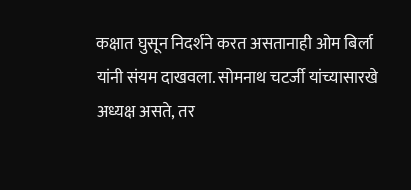कक्षात घुसून निदर्शने करत असतानाही ओम बिर्ला यांनी संयम दाखवला. सोमनाथ चटर्जी यांच्यासारखे अध्यक्ष असते, तर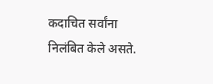कदाचित सर्वांना निलंबित केले असते.